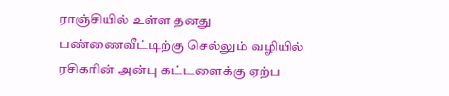ராஞ்சியில் உள்ள தனது பண்ணைவீட்டிற்கு செல்லும் வழியில் ரசிகரின் அன்பு கட்டளைக்கு ஏற்ப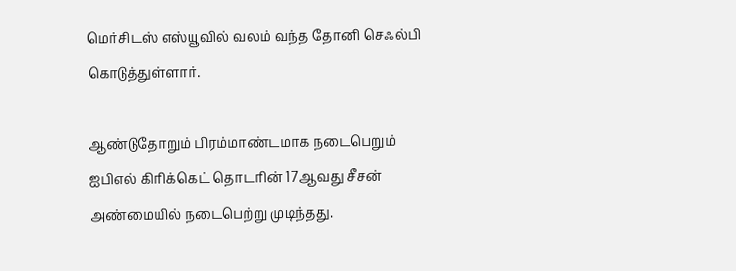மெர்சிடஸ் எஸ்யூவில் வலம் வந்த தோனி செஃல்பி கொடுத்துள்ளார்.

ஆண்டுதோறும் பிரம்மாண்டமாக நடைபெறும் ஐபிஎல் கிரிக்கெட் தொடரின் 17ஆவது சீசன் அண்மையில் நடைபெற்று முடிந்தது.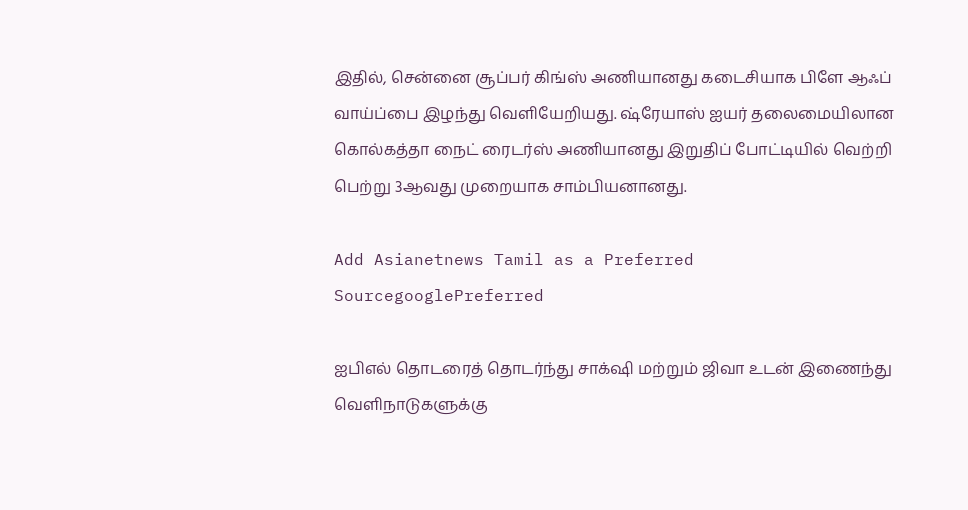இதில், சென்னை சூப்பர் கிங்ஸ் அணியானது கடைசியாக பிளே ஆஃப் வாய்ப்பை இழந்து வெளியேறியது. ஷ்ரேயாஸ் ஐயர் தலைமையிலான கொல்கத்தா நைட் ரைடர்ஸ் அணியானது இறுதிப் போட்டியில் வெற்றி பெற்று 3ஆவது முறையாக சாம்பியனானது.

Add Asianetnews Tamil as a Preferred SourcegooglePreferred

ஐபிஎல் தொடரைத் தொடர்ந்து சாக்‌ஷி மற்றும் ஜிவா உடன் இணைந்து வெளிநாடுகளுக்கு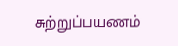சுற்றுப்பயணம்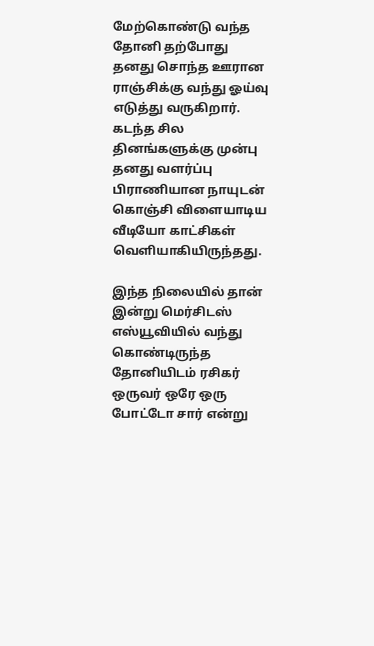மேற்கொண்டு வந்த தோனி தற்போது தனது சொந்த ஊரான ராஞ்சிக்கு வந்து ஓய்வு எடுத்து வருகிறார். கடந்த சில தினங்களுக்கு முன்பு தனது வளர்ப்பு பிராணியான நாயுடன் கொஞ்சி விளையாடிய வீடியோ காட்சிகள் வெளியாகியிருந்தது.

இந்த நிலையில் தான் இன்று மெர்சிடஸ் எஸ்யூவியில் வந்து கொண்டிருந்த தோனியிடம் ரசிகர் ஒருவர் ஒரே ஒரு போட்டோ சார் என்று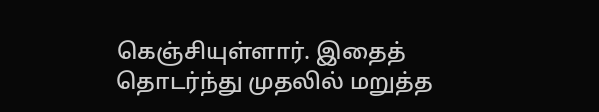கெஞ்சியுள்ளார். இதைத் தொடர்ந்து முதலில் மறுத்த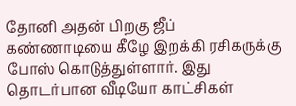தோனி அதன் பிறகு ஜீப் கண்ணாடியை கீழே இறக்கி ரசிகருக்கு போஸ் கொடுத்துள்ளார். இது தொடர்பான வீடியோ காட்சிகள்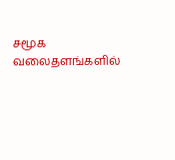சமூக வலைதளங்களில்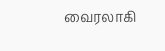வைரலாகி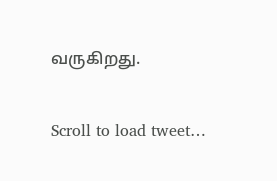வருகிறது.

Scroll to load tweet…